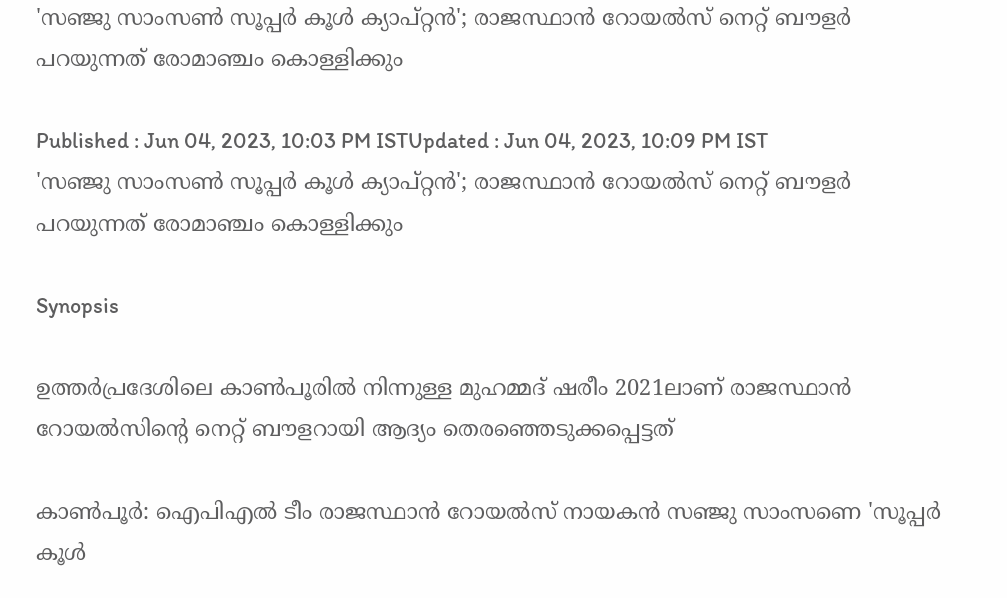'സഞ്ജു സാംസണ്‍ സൂപ്പര്‍ കൂള്‍ ക്യാപ്റ്റന്‍'; രാജസ്ഥാന്‍ റോയല്‍സ് നെറ്റ് ബൗളര്‍ പറയുന്നത് രോമാഞ്ചം കൊള്ളിക്കും

Published : Jun 04, 2023, 10:03 PM ISTUpdated : Jun 04, 2023, 10:09 PM IST
'സഞ്ജു സാംസണ്‍ സൂപ്പര്‍ കൂള്‍ ക്യാപ്റ്റന്‍'; രാജസ്ഥാന്‍ റോയല്‍സ് നെറ്റ് ബൗളര്‍ പറയുന്നത് രോമാഞ്ചം കൊള്ളിക്കും

Synopsis

ഉത്തര്‍പ്രദേശിലെ കാണ്‍പൂരില്‍ നിന്നുള്ള മുഹമ്മദ് ഷരീം 2021ലാണ് രാജസ്ഥാന്‍ റോയല്‍സിന്‍റെ നെറ്റ് ബൗളറായി ആദ്യം തെരഞ്ഞെടുക്കപ്പെട്ടത്

കാണ്‍പൂര്‍: ഐപിഎല്‍ ടീം രാജസ്ഥാന്‍ റോയല്‍സ് നായകന്‍ സഞ്ജു സാംസണെ 'സൂപ്പര്‍ കൂള്‍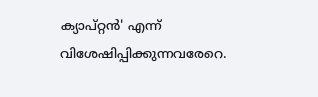ക്യാപ്റ്റന്‍' എന്ന് വിശേഷിപ്പിക്കുന്നവരേറെ.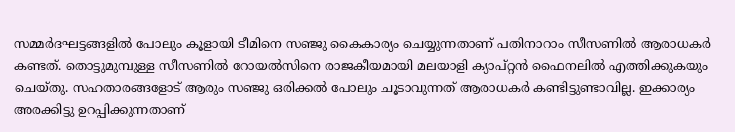സമ്മര്‍ദഘട്ടങ്ങളില്‍ പോലും കൂളായി ടീമിനെ സഞ്ജു കൈകാര്യം ചെയ്യുന്നതാണ് പതിനാറാം സീസണില്‍ ആരാധകര്‍ കണ്ടത്. തൊട്ടുമുമ്പുള്ള സീസണില്‍ റോയല്‍സിനെ രാജകീയമായി മലയാളി ക്യാപ്റ്റന്‍ ഫൈനലില്‍ എത്തിക്കുകയും ചെയ്‌തു. സഹതാരങ്ങളോട് ആരും സഞ്ജു ഒരിക്കല്‍ പോലും ചൂടാവുന്നത് ആരാധകര്‍ കണ്ടിട്ടുണ്ടാവില്ല. ഇക്കാര്യം അരക്കിട്ടു ഉറപ്പിക്കുന്നതാണ്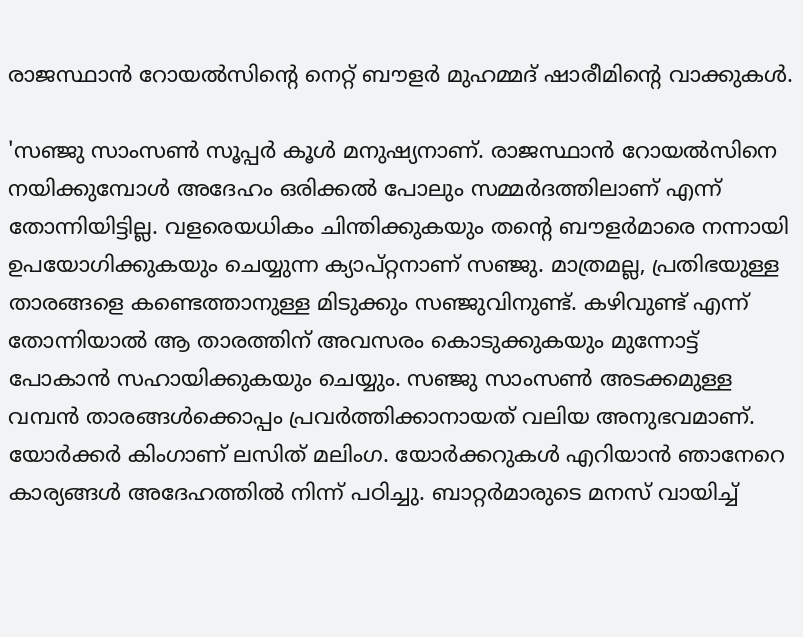രാജസ്ഥാന്‍ റോയല്‍സിന്‍റെ നെറ്റ് ബൗളര്‍ മുഹമ്മദ് ഷാരീമിന്‍റെ വാക്കുകള്‍.

'സഞ്ജു സാംസണ്‍ സൂപ്പര്‍ കൂള്‍ മനുഷ്യനാണ്. രാജസ്ഥാന്‍ റോയല്‍സിനെ നയിക്കുമ്പോള്‍ അദേഹം ഒരിക്കല്‍ പോലും സമ്മര്‍ദത്തിലാണ് എന്ന് തോന്നിയിട്ടില്ല. വളരെയധികം ചിന്തിക്കുകയും തന്‍റെ ബൗളര്‍മാരെ നന്നായി ഉപയോഗിക്കുകയും ചെയ്യുന്ന ക്യാപ്റ്റനാണ് സഞ്ജു. മാത്രമല്ല, പ്രതിഭയുള്ള താരങ്ങളെ കണ്ടെത്താനുള്ള മിടുക്കും സഞ്ജുവിനുണ്ട്. കഴിവുണ്ട് എന്ന് തോന്നിയാല്‍ ആ താരത്തിന് അവസരം കൊടുക്കുകയും മുന്നോട്ട് പോകാന്‍ സഹായിക്കുകയും ചെയ്യും. സഞ്ജു സാംസണ്‍ അടക്കമുള്ള വമ്പന്‍ താരങ്ങള്‍ക്കൊപ്പം പ്രവര്‍ത്തിക്കാനായത് വലിയ അനുഭവമാണ്. യോര്‍ക്കര്‍ കിംഗാണ് ലസിത് മലിംഗ. യോര്‍ക്കറുകള്‍ എറിയാന്‍ ഞാനേറെ കാര്യങ്ങള്‍ അദേഹത്തില്‍ നിന്ന് പഠിച്ചു. ബാറ്റര്‍മാരുടെ മനസ് വായിച്ച്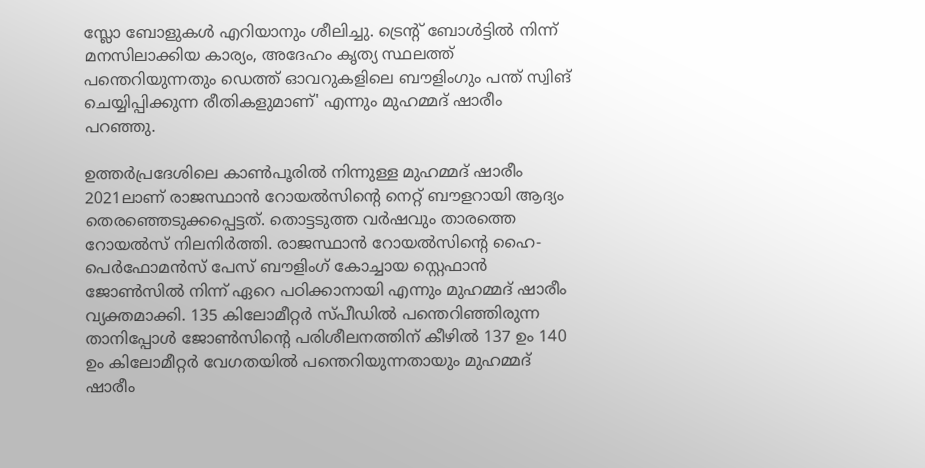സ്ലോ ബോളുകള്‍ എറിയാനും ശീലിച്ചു. ട്രെന്‍റ് ബോള്‍ട്ടില്‍ നിന്ന് മനസിലാക്കിയ കാര്യം, അദേഹം കൃത്യ സ്ഥലത്ത് പന്തെറിയുന്നതും ഡെത്ത് ഓവറുകളിലെ ബൗളിംഗും പന്ത് സ്വിങ് ചെയ്യിപ്പിക്കുന്ന രീതികളുമാണ്' എന്നും മുഹമ്മദ് ഷാരീം പറഞ്ഞു.

ഉത്തര്‍പ്രദേശിലെ കാണ്‍പൂരില്‍ നിന്നുള്ള മുഹമ്മദ് ഷാരീം 2021ലാണ് രാജസ്ഥാന്‍ റോയല്‍സിന്‍റെ നെറ്റ് ബൗളറായി ആദ്യം തെരഞ്ഞെടുക്കപ്പെട്ടത്. തൊട്ടടുത്ത വര്‍ഷവും താരത്തെ റോയല്‍സ് നിലനിര്‍ത്തി. രാജസ്ഥാന്‍ റോയല്‍സിന്‍റെ ഹൈ-പെര്‍ഫോമന്‍സ് പേസ് ബൗളിംഗ് കോച്ചായ സ്റ്റെഫാന്‍ ജോണ്‍സില്‍ നിന്ന് ഏറെ പഠിക്കാനായി എന്നും മുഹമ്മദ് ഷാരീം വ്യക്തമാക്കി. 135 കിലോമീറ്റര്‍ സ്‌പീഡില്‍ പന്തെറിഞ്ഞിരുന്ന താനിപ്പോള്‍ ജോണ്‍സിന്‍റെ പരിശീലനത്തിന് കീഴില്‍ 137 ഉം 140 ഉം കിലോമീറ്റര്‍ വേഗതയില്‍ പന്തെറിയുന്നതായും മുഹമ്മദ് ഷാരീം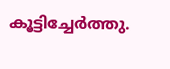കൂട്ടിച്ചേര്‍ത്തു.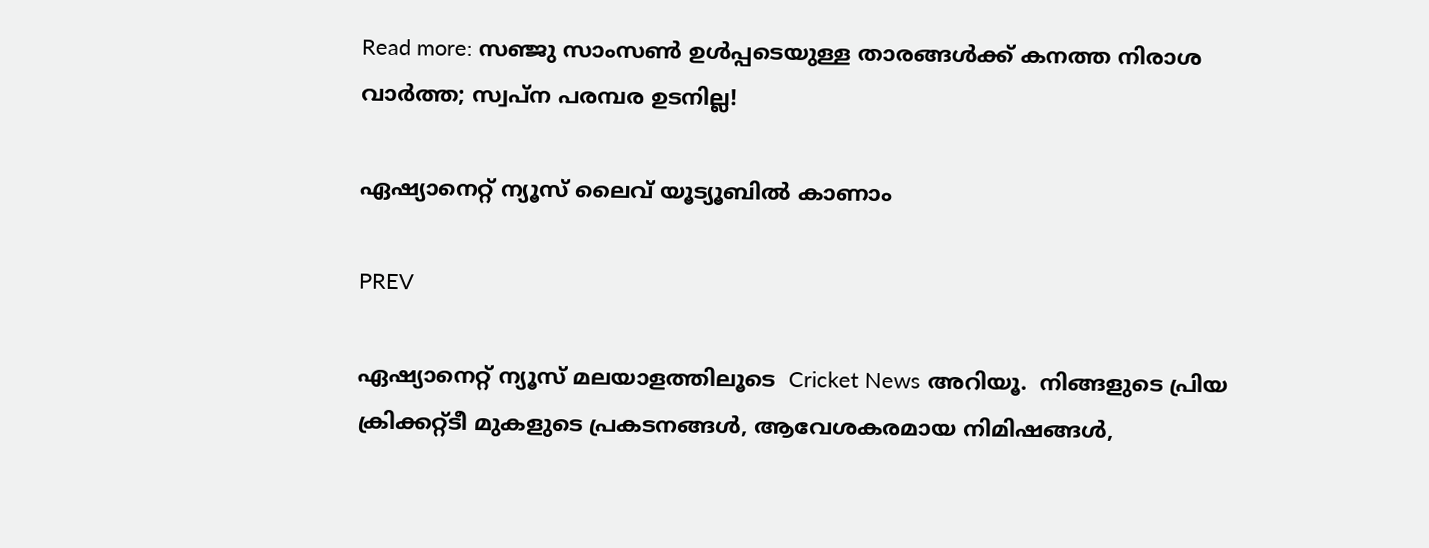Read more: സഞ്ജു സാംസണ്‍ ഉള്‍പ്പടെയുള്ള താരങ്ങള്‍ക്ക് കനത്ത നിരാശ വാര്‍ത്ത; സ്വപ്‌ന പരമ്പര ഉടനില്ല!

ഏഷ്യാനെറ്റ് ന്യൂസ് ലൈവ് യൂട്യൂബിൽ കാണാം

PREV

ഏഷ്യാനെറ്റ് ന്യൂസ് മലയാളത്തിലൂടെ  Cricket News അറിയൂ.  നിങ്ങളുടെ പ്രിയ ക്രിക്കറ്റ്ടീ മുകളുടെ പ്രകടനങ്ങൾ, ആവേശകരമായ നിമിഷങ്ങൾ,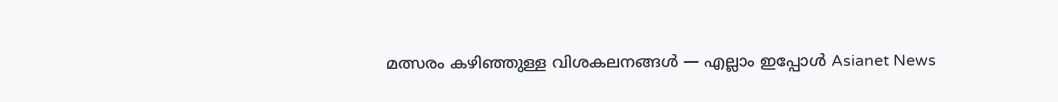മത്സരം കഴിഞ്ഞുള്ള വിശകലനങ്ങൾ — എല്ലാം ഇപ്പോൾ Asianet News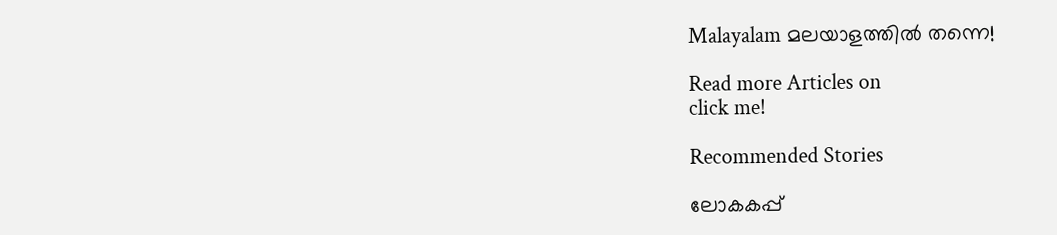Malayalam മലയാളത്തിൽ തന്നെ!

Read more Articles on
click me!

Recommended Stories

ലോകകപ്പ്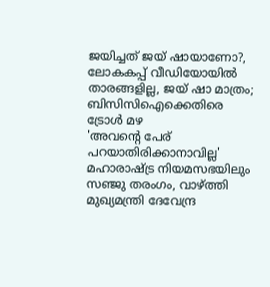ജയിച്ചത് ജയ് ഷായാണോ?, ലോകകപ്പ് വീഡിയോയിൽ താരങ്ങളില്ല, ജയ് ഷാ മാത്രം; ബിസിസിഐക്കെതിരെ ട്രോൾ മഴ
'അവന്‍റെ പേര് പറയാതിരിക്കാനാവില്ല' മഹാരാഷ്ട്ര നിയമസഭയിലും സഞ്ജു തരംഗം, വാഴ്ത്തി മുഖ്യമന്ത്രി ദേവേന്ദ്ര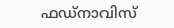ഫഡ്‌നാവിസ്